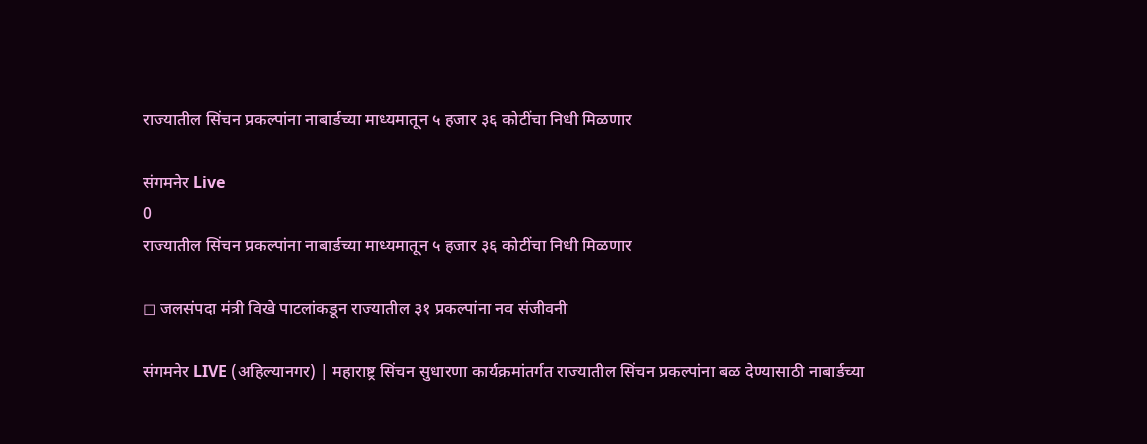राज्यातील सिंचन प्रकल्पांना नाबार्डच्या माध्यमातून ५ हजार ३६ कोटींचा निधी मिळणार

संगमनेर Live
0
राज्यातील सिंचन प्रकल्पांना नाबार्डच्या माध्यमातून ५ हजार ३६ कोटींचा निधी मिळणार

◻ जलसंपदा मंत्री विखे पाटलांकडून राज्यातील ३१ प्रकल्पांना नव संजीवनी

संगमनेर LIVE (अहिल्यानगर) | महाराष्ट्र सिंचन सुधारणा कार्यक्रमांतर्गत राज्यातील सिंचन प्रकल्पांना बळ देण्यासाठी नाबार्डच्या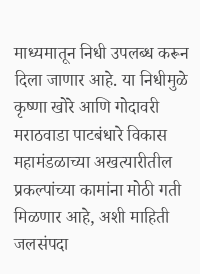माध्यमातून निधी उपलब्ध करून दिला जाणार आहे. या निधीमुळे कृष्णा खोरे आणि गोदावरी मराठवाडा पाटबंधारे विकास महामंडळाच्या अखत्यारीतील प्रकल्पांच्या कामांना मोठी गती मिळणार आहे, अशी माहिती जलसंपदा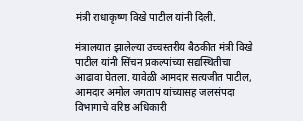मंत्री राधाकृष्ण विखे पाटील यांनी दिली.

मंत्रालयात झालेल्या उच्चस्तरीय बैठकीत मंत्री विखे पाटील यांनी सिंचन प्रकल्पांच्या सद्यस्थितीचा आढावा घेतला. यावेळी आमदार सत्यजीत पाटील, आमदार अमोल जगताप यांच्यासह जलसंपदा विभागाचे वरिष्ठ अधिकारी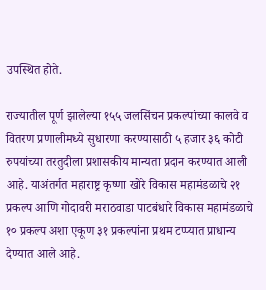उपस्थित होते.

राज्यातील पूर्ण झालेल्या १५५ जलसिंचन प्रकल्पांच्या कालवे व वितरण प्रणालीमध्ये सुधारणा करण्यासाठी ५ हजार ३६ कोटी रुपयांच्या तरतुदीला प्रशासकीय मान्यता प्रदान करण्यात आली आहे. याअंतर्गत महाराष्ट्र कृष्णा खोरे विकास महामंडळाचे २१ प्रकल्प आणि गोदावरी मराठवाडा पाटबंधारे विकास महामंडळाचे १० प्रकल्प अशा एकूण ३१ प्रकल्पांना प्रथम टप्प्यात प्राधान्य देण्यात आले आहे.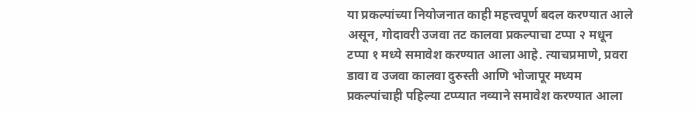या प्रकल्पांच्या नियोजनात काही महत्त्वपूर्ण बदल करण्यात आले असून, गोदावरी उजवा तट कालवा प्रकल्पाचा टप्पा २ मधून टप्पा १ मध्ये समावेश करण्यात आला आहे. त्याचप्रमाणे, प्रवरा डावा व उजवा कालवा दुरुस्ती आणि भोजापूर मध्यम प्रकल्पांचाही पहिल्या टप्प्यात नव्याने समावेश करण्यात आला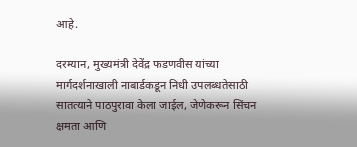आहे.

दरम्यान, मुख्यमंत्री देवेंद्र फडणवीस यांच्या मार्गदर्शनाखाली नाबार्डकडून निधी उपलब्धतेसाठी सातत्याने पाठपुरावा केला जाईल, जेणेकरून सिंचन क्षमता आणि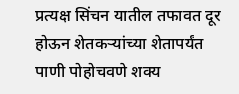प्रत्यक्ष सिंचन यातील तफावत दूर होऊन शेतकऱ्यांच्या शेतापर्यंत पाणी पोहोचवणे शक्य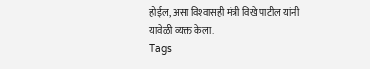होईल, असा विश्‍वासही मंत्री विखे पाटील यांनी यावेळी व्यक्त केला.
Tags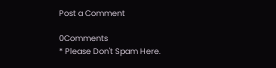Post a Comment

0Comments
* Please Don't Spam Here.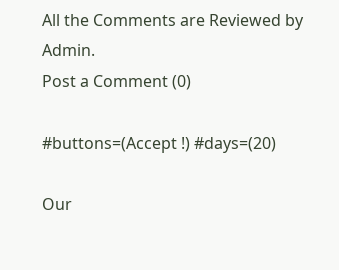All the Comments are Reviewed by Admin.
Post a Comment (0)

#buttons=(Accept !) #days=(20)

Our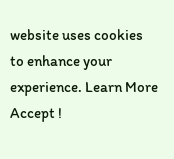website uses cookies to enhance your experience. Learn More
Accept !